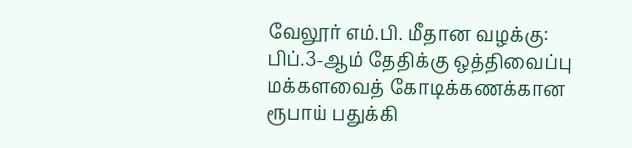வேலூர் எம்.பி. மீதான வழக்கு: பிப்.3-ஆம் தேதிக்கு ஒத்திவைப்பு
மக்களவைத் கோடிக்கணக்கான ரூபாய் பதுக்கி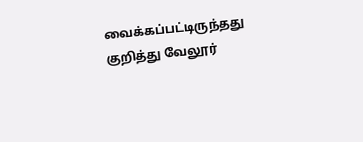வைக்கப்பட்டிருந்தது குறித்து வேலூர்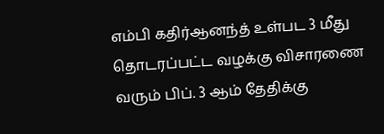எம்பி கதிர்ஆனந்த் உள்பட 3 மீது தொடரப்பட்ட வழக்கு விசாரணை வரும் பிப். 3 ஆம் தேதிக்கு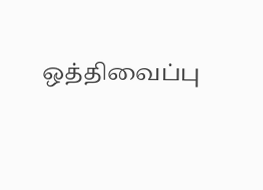ஒத்திவைப்பு